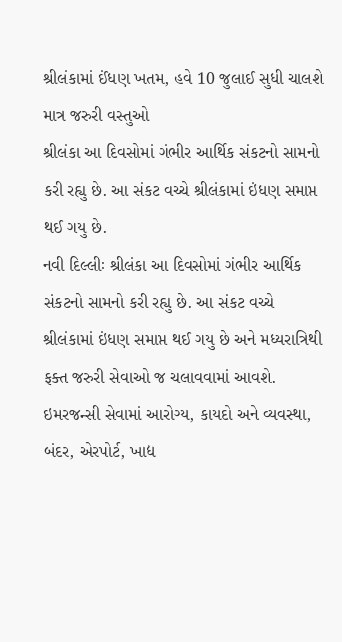શ્રીલંકામાં ઈંધણ ખતમ, હવે 10 જુલાઈ સુધી ચાલશે માત્ર જરુરી વસ્તુઓ
શ્રીલંકા આ દિવસોમાં ગંભીર આર્થિક સંકટનો સામનો કરી રહ્યુ છે. આ સંકટ વચ્ચે શ્રીલંકામાં ઇંધણ સમાપ્ત થઈ ગયુ છે.
નવી દિલ્લીઃ શ્રીલંકા આ દિવસોમાં ગંભીર આર્થિક સંકટનો સામનો કરી રહ્યુ છે. આ સંકટ વચ્ચે શ્રીલંકામાં ઇંધણ સમાપ્ત થઈ ગયુ છે અને મધ્યરાત્રિથી ફક્ત જરુરી સેવાઓ જ ચલાવવામાં આવશે. ઇમરજન્સી સેવામાં આરોગ્ય, કાયદો અને વ્યવસ્થા, બંદર, એરપોર્ટ, ખાદ્ય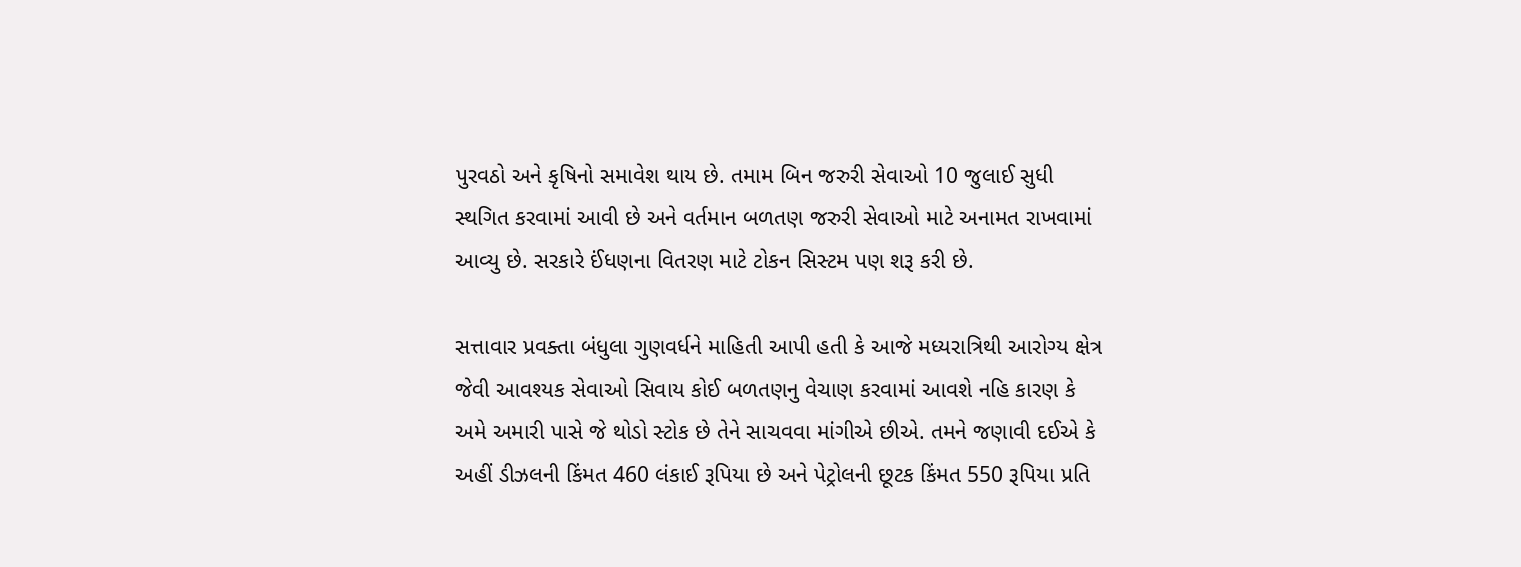પુરવઠો અને કૃષિનો સમાવેશ થાય છે. તમામ બિન જરુરી સેવાઓ 10 જુલાઈ સુધી સ્થગિત કરવામાં આવી છે અને વર્તમાન બળતણ જરુરી સેવાઓ માટે અનામત રાખવામાં આવ્યુ છે. સરકારે ઈંધણના વિતરણ માટે ટોકન સિસ્ટમ પણ શરૂ કરી છે.

સત્તાવાર પ્રવક્તા બંધુલા ગુણવર્ધને માહિતી આપી હતી કે આજે મધ્યરાત્રિથી આરોગ્ય ક્ષેત્ર જેવી આવશ્યક સેવાઓ સિવાય કોઈ બળતણનુ વેચાણ કરવામાં આવશે નહિ કારણ કે અમે અમારી પાસે જે થોડો સ્ટોક છે તેને સાચવવા માંગીએ છીએ. તમને જણાવી દઈએ કે અહીં ડીઝલની કિંમત 460 લંકાઈ રૂપિયા છે અને પેટ્રોલની છૂટક કિંમત 550 રૂપિયા પ્રતિ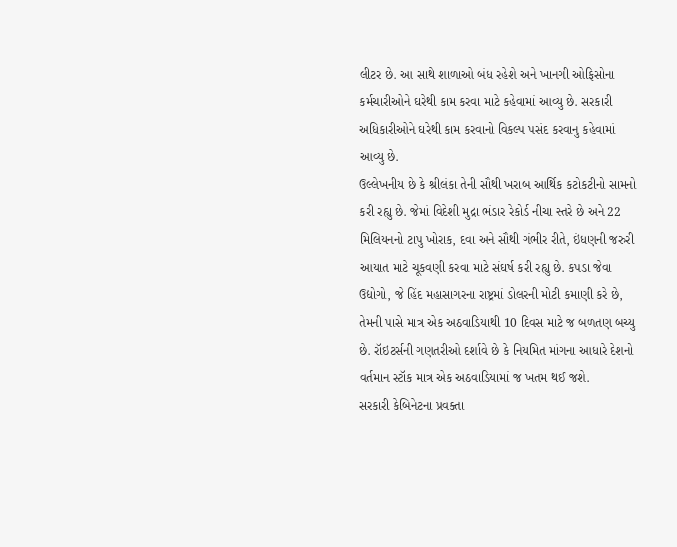લીટર છે. આ સાથે શાળાઓ બંધ રહેશે અને ખાનગી ઓફિસોના કર્મચારીઓને ઘરેથી કામ કરવા માટે કહેવામાં આવ્યુ છે. સરકારી અધિકારીઓને ઘરેથી કામ કરવાનો વિકલ્પ પસંદ કરવાનુ કહેવામાં આવ્યુ છે.
ઉલ્લેખનીય છે કે શ્રીલંકા તેની સૌથી ખરાબ આર્થિક કટોકટીનો સામનો કરી રહ્યુ છે. જેમાં વિદેશી મુદ્રા ભંડાર રેકોર્ડ નીચા સ્તરે છે અને 22 મિલિયનનો ટાપુ ખોરાક, દવા અને સૌથી ગંભીર રીતે, ઇંધણની જરુરી આયાત માટે ચૂકવણી કરવા માટે સંઘર્ષ કરી રહ્યુ છે. કપડા જેવા ઉદ્યોગો, જે હિંદ મહાસાગરના રાષ્ટ્રમાં ડોલરની મોટી કમાણી કરે છે, તેમની પાસે માત્ર એક અઠવાડિયાથી 10 દિવસ માટે જ બળતણ બચ્યુ છે. રૉઇટર્સની ગણતરીઓ દર્શાવે છે કે નિયમિત માંગના આધારે દેશનો વર્તમાન સ્ટૉક માત્ર એક અઠવાડિયામાં જ ખતમ થઈ જશે.
સરકારી કેબિનેટના પ્રવક્તા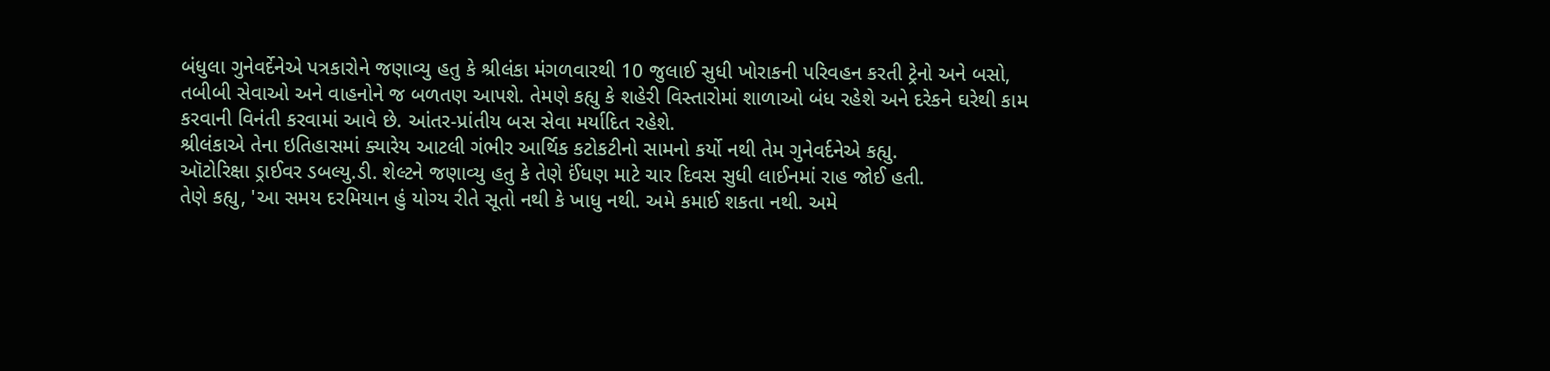બંધુલા ગુનેવર્દેનેએ પત્રકારોને જણાવ્યુ હતુ કે શ્રીલંકા મંગળવારથી 10 જુલાઈ સુધી ખોરાકની પરિવહન કરતી ટ્રેનો અને બસો, તબીબી સેવાઓ અને વાહનોને જ બળતણ આપશે. તેમણે કહ્યુ કે શહેરી વિસ્તારોમાં શાળાઓ બંધ રહેશે અને દરેકને ઘરેથી કામ કરવાની વિનંતી કરવામાં આવે છે. આંતર-પ્રાંતીય બસ સેવા મર્યાદિત રહેશે.
શ્રીલંકાએ તેના ઇતિહાસમાં ક્યારેય આટલી ગંભીર આર્થિક કટોકટીનો સામનો કર્યો નથી તેમ ગુનેવર્દનેએ કહ્યુ.
ઑટોરિક્ષા ડ્રાઈવર ડબલ્યુ.ડી. શેલ્ટને જણાવ્યુ હતુ કે તેણે ઈંધણ માટે ચાર દિવસ સુધી લાઈનમાં રાહ જોઈ હતી.
તેણે કહ્યુ, 'આ સમય દરમિયાન હું યોગ્ય રીતે સૂતો નથી કે ખાધુ નથી. અમે કમાઈ શકતા નથી. અમે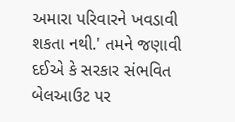અમારા પરિવારને ખવડાવી શકતા નથી.' તમને જણાવી દઈએ કે સરકાર સંભવિત બેલઆઉટ પર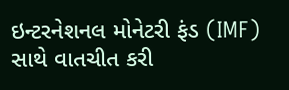ઇન્ટરનેશનલ મોનેટરી ફંડ (IMF) સાથે વાતચીત કરી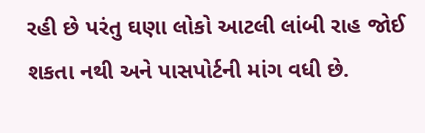રહી છે પરંતુ ઘણા લોકો આટલી લાંબી રાહ જોઈ શકતા નથી અને પાસપોર્ટની માંગ વધી છે.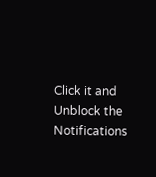Click it and Unblock the Notifications